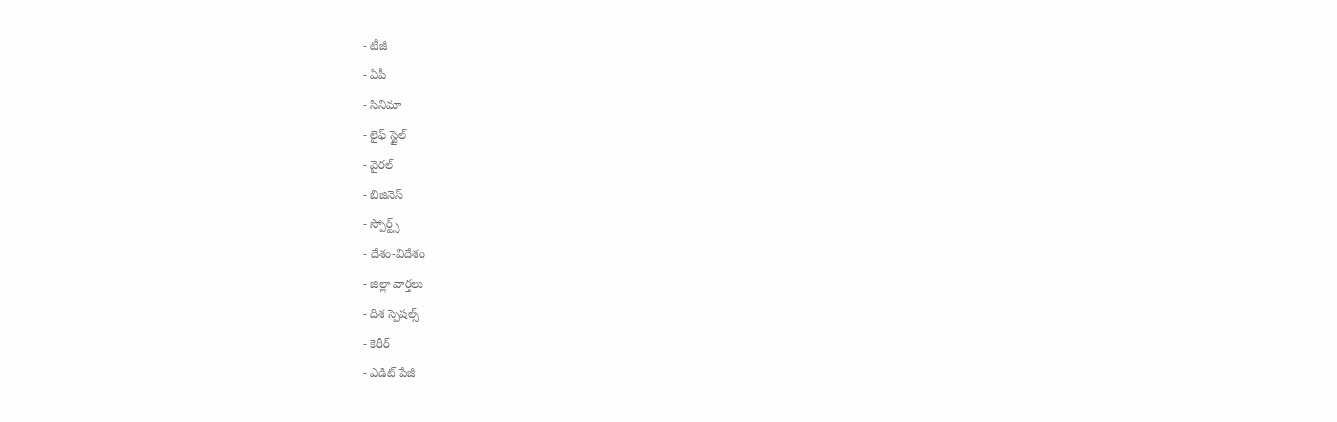- టీజీ
- ఏపీ
- సినిమా
- లైఫ్ స్టైల్
- వైరల్
- బిజినెస్
- స్పోర్ట్స్
- దేశం-విదేశం
- జిల్లా వార్తలు
- దిశ స్పెషల్స్
- కెరీర్
- ఎడిట్ పేజీ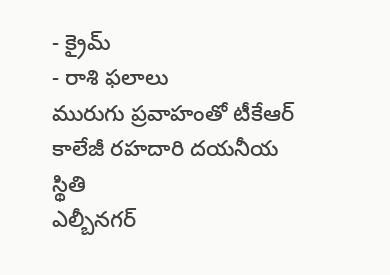- క్రైమ్
- రాశి ఫలాలు
మురుగు ప్రవాహంతో టీకేఆర్ కాలేజీ రహదారి దయనీయ స్థితి
ఎల్బీనగర్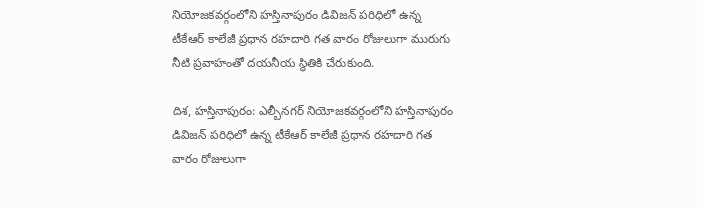నియోజకవర్గంలోని హస్తినాపురం డివిజన్ పరిధిలో ఉన్న టీకేఆర్ కాలేజీ ప్రధాన రహదారి గత వారం రోజులుగా మురుగు నీటి ప్రవాహంతో దయనీయ స్థితికి చేరుకుంది.

దిశ, హస్తినాపురం: ఎల్బీనగర్ నియోజకవర్గంలోని హస్తినాపురం డివిజన్ పరిధిలో ఉన్న టీకేఆర్ కాలేజీ ప్రధాన రహదారి గత వారం రోజులుగా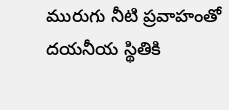మురుగు నీటి ప్రవాహంతో దయనీయ స్థితికి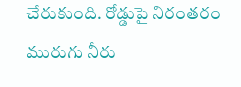చేరుకుంది. రోడ్డుపై నిరంతరం మురుగు నీరు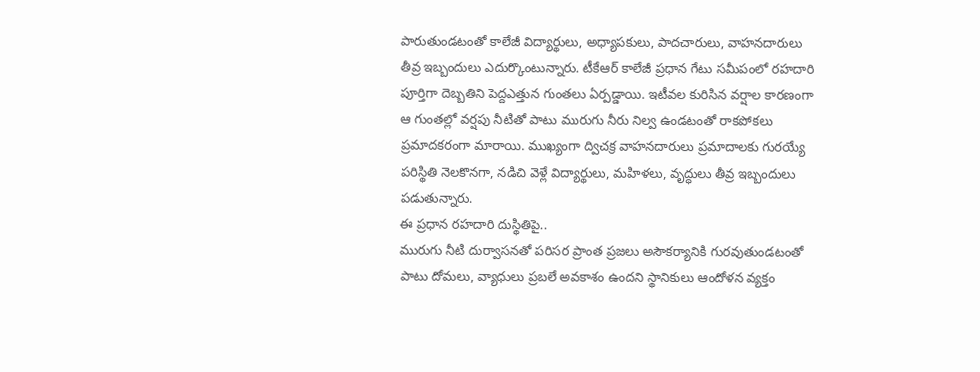పారుతుండటంతో కాలేజీ విద్యార్థులు, అధ్యాపకులు, పాదచారులు, వాహనదారులు తీవ్ర ఇబ్బందులు ఎదుర్కొంటున్నారు. టీకేఆర్ కాలేజీ ప్రధాన గేటు సమీపంలో రహదారి పూర్తిగా దెబ్బతిని పెద్దఎత్తున గుంతలు ఏర్పడ్డాయి. ఇటీవల కురిసిన వర్షాల కారణంగా ఆ గుంతల్లో వర్షపు నీటితో పాటు మురుగు నీరు నిల్వ ఉండటంతో రాకపోకలు ప్రమాదకరంగా మారాయి. ముఖ్యంగా ద్విచక్ర వాహనదారులు ప్రమాదాలకు గురయ్యే పరిస్థితి నెలకొనగా, నడిచి వెళ్లే విద్యార్థులు, మహిళలు, వృద్ధులు తీవ్ర ఇబ్బందులు పడుతున్నారు.
ఈ ప్రధాన రహదారి దుస్థితిపై..
మురుగు నీటి దుర్వాసనతో పరిసర ప్రాంత ప్రజలు అసౌకర్యానికి గురవుతుండటంతో పాటు దోమలు, వ్యాధులు ప్రబలే అవకాశం ఉందని స్థానికులు ఆందోళన వ్యక్తం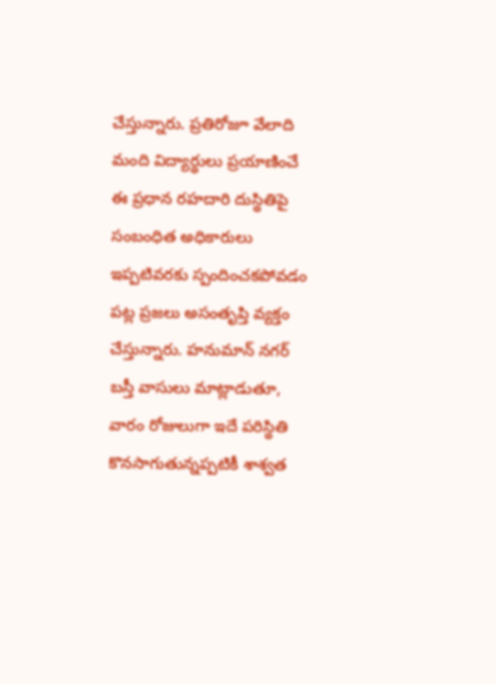చేస్తున్నారు. ప్రతిరోజూ వేలాది మంది విద్యార్థులు ప్రయాణించే ఈ ప్రధాన రహదారి దుస్థితిపై సంబంధిత అధికారులు ఇప్పటివరకు స్పందించకపోవడం పట్ల ప్రజలు అసంతృప్తి వ్యక్తం చేస్తున్నారు. హనుమాన్ నగర్ బస్తీ వాసులు మాట్లాడుతూ, వారం రోజులుగా ఇదే పరిస్థితి కొనసాగుతున్నప్పటికీ శాశ్వత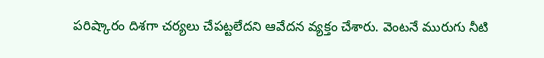పరిష్కారం దిశగా చర్యలు చేపట్టలేదని ఆవేదన వ్యక్తం చేశారు. వెంటనే మురుగు నీటి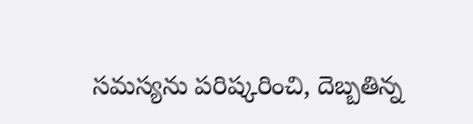సమస్యను పరిష్కరించి, దెబ్బతిన్న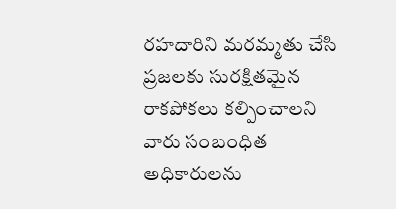రహదారిని మరమ్మతు చేసి ప్రజలకు సురక్షితమైన రాకపోకలు కల్పించాలని వారు సంబంధిత అధికారులను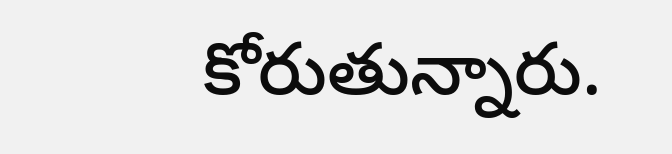కోరుతున్నారు.